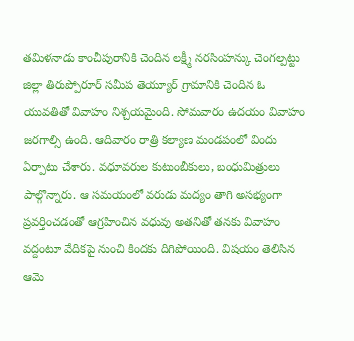తమిళనాడు కాంచీపురానికి చెందిన లక్ష్మీ నరసింహన్కు చెంగల్పట్టు జిల్లా తిరుప్పోరూర్ సమీప తెయ్యూర్ గ్రామానికి చెందిన ఓ యువతితో వివాహం నిశ్చయమైంది. సోమవారం ఉదయం వివాహం జరగాల్సి ఉంది. ఆదివారం రాత్రి కల్యాణ మండపంలో విందు ఏర్పాటు చేశారు. వధూవరుల కుటుంబీకులు, బంధుమిత్రులు పాల్గొన్నారు. ఆ సమయంలో వరుడు మద్యం తాగి అసభ్యంగా ప్రవర్తించడంతో ఆగ్రహించిన వధువు అతనితో తనకు వివాహం వద్దంటూ వేదికపై నుంచి కిందకు దిగిపోయింది. విషయం తెలిసిన ఆమె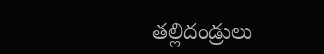తల్లిదండ్రులు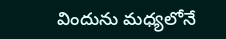విందును మధ్యలోనే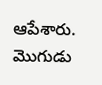ఆపేశారు.
మొగుడు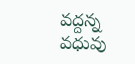వద్దన్న వధువు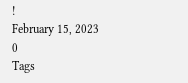!
February 15, 2023
0
Tags